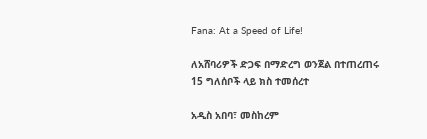Fana: At a Speed of Life!

ለአሸባሪዎች ድጋፍ በማድረግ ወንጀል በተጠረጠሩ 15 ግለሰቦች ላይ ክስ ተመሰረተ

አዲስ አበባ፣ መስከረም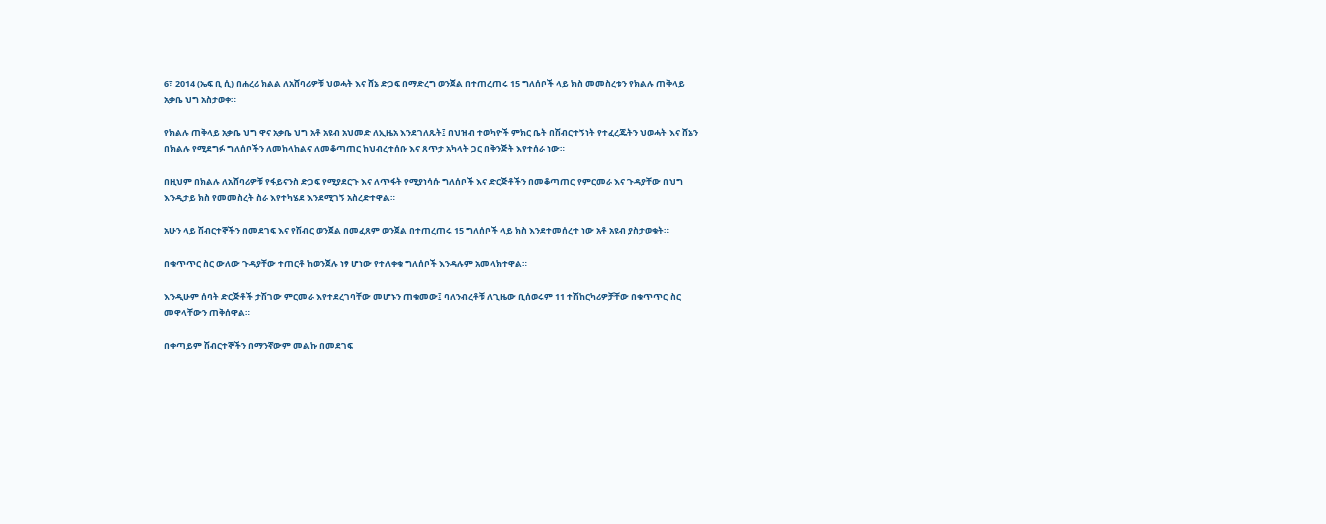6፣ 2014 (ኤፍ ቢ ሲ) በሐረሪ ክልል ለአሸባሪዎቹ ህወሓት እና ሸኔ ድጋፍ በማድረግ ወንጀል በተጠረጠሩ 15 ግለሰቦች ላይ ክስ መመስረቱን የክልሉ ጠቅላይ አቃቤ ህግ አስታወቀ።

የክልሉ ጠቅላይ አቃቤ ህግ ዋና አቃቤ ህግ አቶ አዩብ አህመድ ለኢዜአ እንደገለጹት፤ በህዝብ ተወካዮች ምክር ቤት በሽብርተኝነት የተፈረጁትን ህወሓት እና ሸኔን በክልሉ የሚደግፉ ግለሰቦችን ለመከላከልና ለመቆጣጠር ከህብረተሰቡ እና ጸጥታ አካላት ጋር በቅንጅት እየተሰራ ነው።

በዚህም በክልሉ ለአሸባሪዎቹ የፋይናንስ ድጋፍ የሚያደርጉ እና ለጥፋት የሚያነሳሱ ግለሰቦች እና ድርጅቶችን በመቆጣጠር የምርመራ እና ጉዳያቸው በህግ እንዲታይ ክስ የመመስረት ስራ እየተካሄደ እንደሚገኝ አስረድተዋል።

አሁን ላይ ሽብርተኞችን በመደገፍ እና የሽብር ወንጀል በመፈጸም ወንጀል በተጠረጠሩ 15 ግለሰቦች ላይ ክስ እንደተመሰረተ ነው አቶ አዩብ ያስታወቁት።

በቁጥጥር ስር ውለው ጉዳያቸው ተጠርቶ ከወንጀሉ ነፃ ሆነው የተለቀቁ ግለሰቦች እንዳሉም አመላክተዋል።

እንዲሁም ሰባት ድርጅቶች ታሽገው ምርመራ እየተደረገባቸው መሆኑን ጠቁመው፤ ባለንብረቶቹ ለጊዜው ቢሰወሩም 11 ተሽከርካሪዎቻቸው በቁጥጥር ስር መዋላቸውን ጠቅሰዋል።

በቀጣይም ሽብርተኞችን በማንኛውም መልኩ በመደገፍ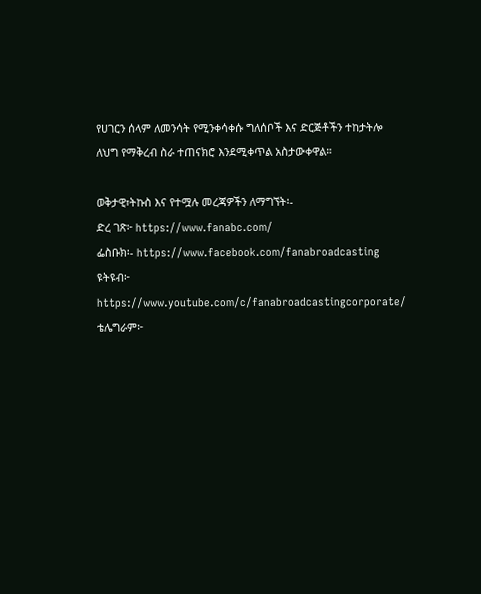የሀገርን ሰላም ለመንሳት የሚንቀሳቀሱ ግለሰቦች እና ድርጅቶችን ተከታትሎ ለህግ የማቅረብ ስራ ተጠናክሮ እንደሚቀጥል አስታውቀዋል።

ወቅታዊ፣ትኩስ እና የተሟሉ መረጃዎችን ለማግኘት፡-
ድረ ገጽ፦ https://www.fanabc.com/
ፌስቡክ፡- https://www.facebook.com/fanabroadcasting
ዩትዩብ፦ https://www.youtube.com/c/fanabroadcastingcorporate/
ቴሌግራም፦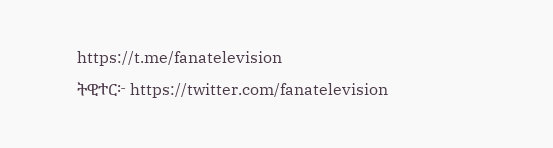https://t.me/fanatelevision
ትዊተር፦ https://twitter.com/fanatelevision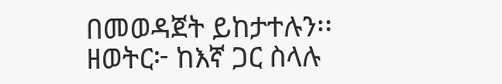በመወዳጀት ይከታተሉን፡፡
ዘወትር፦ ከእኛ ጋር ስላሉ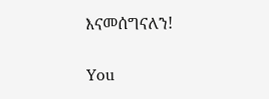እናመሰግናለን!

You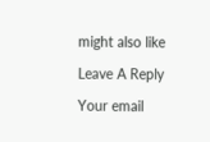might also like

Leave A Reply

Your email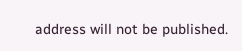address will not be published.